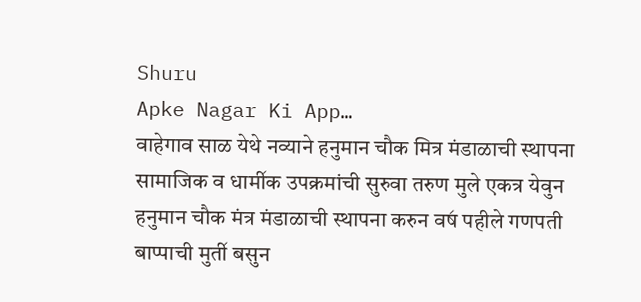Shuru
Apke Nagar Ki App…
वाहेगाव साळ येथे नव्याने हनुमान चौक मित्र मंडाळाची स्थापना सामाजिक व धामी॔क उपक्रमांची सुरुवा तरुण मुले एकत्र येवुन हनुमान चौक मंत्र मंडाळाची स्थापना करुन वष॔ पहीले गणपती बाप्पाची मुती॔ बसुन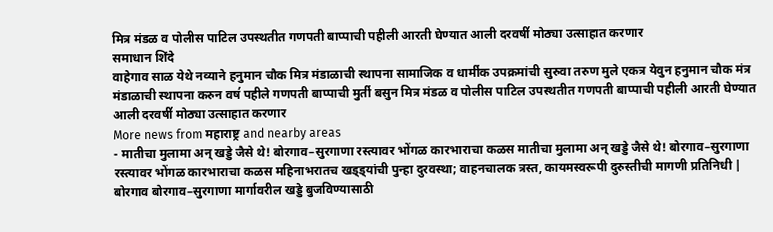मित्र मंडळ व पोलीस पाटिल उपस्थतीत गणपती बाप्पाची पहीली आरती घेण्यात आली दरवषी॔ मोठ्या उत्साहात करणार
समाधान शिंदे
वाहेगाव साळ येथे नव्याने हनुमान चौक मित्र मंडाळाची स्थापना सामाजिक व धामी॔क उपक्रमांची सुरुवा तरुण मुले एकत्र येवुन हनुमान चौक मंत्र मंडाळाची स्थापना करुन वष॔ पहीले गणपती बाप्पाची मुती॔ बसुन मित्र मंडळ व पोलीस पाटिल उपस्थतीत गणपती बाप्पाची पहीली आरती घेण्यात आली दरवषी॔ मोठ्या उत्साहात करणार
More news from महाराष्ट्र and nearby areas
- मातीचा मुलामा अन् खड्डे जैसे थे! बोरगाव–सुरगाणा रस्त्यावर भोंगळ कारभाराचा कळस मातीचा मुलामा अन् खड्डे जैसे थे! बोरगाव–सुरगाणा रस्त्यावर भोंगळ कारभाराचा कळस महिनाभरातच खड्ड्यांची पुन्हा दुरवस्था; वाहनचालक त्रस्त, कायमस्वरूपी दुरुस्तीची मागणी प्रतिनिधी | बोरगाव बोरगाव–सुरगाणा मार्गावरील खड्डे बुजविण्यासाठी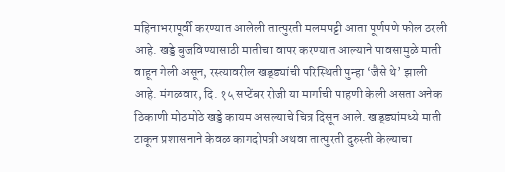महिनाभरापूर्वी करण्यात आलेली तात्पुरती मलमपट्टी आता पूर्णपणे फोल ठरली आहे. खड्डे बुजविण्यासाठी मातीचा वापर करण्यात आल्याने पावसामुळे माती वाहून गेली असून, रस्त्यावरील खड्ड्यांची परिस्थिती पुन्हा ‘जैसे थे’ झाली आहे. मंगळवार, दि. १५ सप्टेंबर रोजी या मार्गाची पाहणी केली असता अनेक ठिकाणी मोठमोठे खड्डे कायम असल्याचे चित्र दिसून आले. खड्ड्यांमध्ये माती टाकून प्रशासनाने केवळ कागदोपत्री अथवा तात्पुरती दुरुस्ती केल्याचा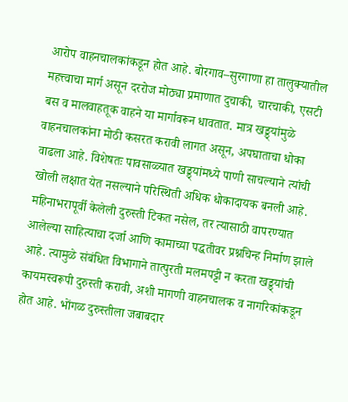आरोप वाहनचालकांकडून होत आहे. बोरगाव–सुरगाणा हा तालुक्यातील महत्त्वाचा मार्ग असून दररोज मोठ्या प्रमाणात दुचाकी, चारचाकी, एसटी बस व मालवाहतूक वाहने या मार्गावरून धावतात. मात्र खड्ड्यांमुळे वाहनचालकांना मोठी कसरत करावी लागत असून, अपघाताचा धोका वाढला आहे. विशेषतः पावसाळ्यात खड्ड्यांमध्ये पाणी साचल्याने त्यांची खोली लक्षात येत नसल्याने परिस्थिती अधिक धोकादायक बनली आहे. महिनाभरापूर्वी केलेली दुरुस्ती टिकत नसेल, तर त्यासाठी वापरण्यात आलेल्या साहित्याचा दर्जा आणि कामाच्या पद्धतीवर प्रश्नचिन्ह निर्माण झाले आहे. त्यामुळे संबंधित विभागाने तात्पुरती मलमपट्टी न करता खड्ड्यांची कायमस्वरूपी दुरुस्ती करावी, अशी मागणी वाहनचालक व नागरिकांकडून होत आहे. भोंगळ दुरुस्तीला जबाबदार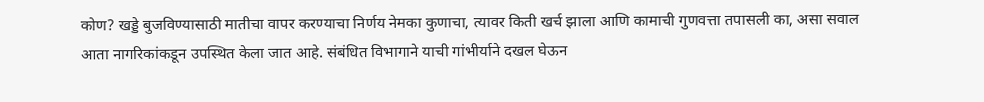कोण? खड्डे बुजविण्यासाठी मातीचा वापर करण्याचा निर्णय नेमका कुणाचा, त्यावर किती खर्च झाला आणि कामाची गुणवत्ता तपासली का, असा सवाल आता नागरिकांकडून उपस्थित केला जात आहे. संबंधित विभागाने याची गांभीर्याने दखल घेऊन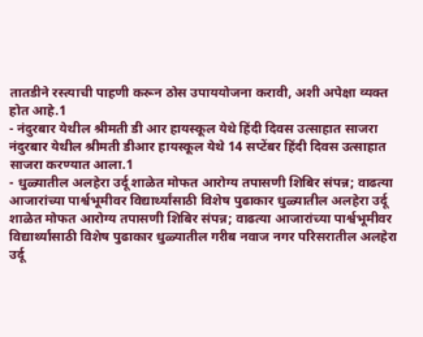तातडीने रस्त्याची पाहणी करून ठोस उपाययोजना करावी, अशी अपेक्षा व्यक्त होत आहे.1
- नंदुरबार येथील श्रीमती डी आर हायस्कूल येथे हिंदी दिवस उत्साहात साजरा नंदुरबार येथील श्रीमती डीआर हायस्कूल येथे 14 सप्टेंबर हिंदी दिवस उत्साहात साजरा करण्यात आला.1
- धुळ्यातील अलहेरा उर्दू शाळेत मोफत आरोग्य तपासणी शिबिर संपन्न; वाढत्या आजारांच्या पार्श्वभूमीवर विद्यार्थ्यांसाठी विशेष पुढाकार धुळ्यातील अलहेरा उर्दू शाळेत मोफत आरोग्य तपासणी शिबिर संपन्न; वाढत्या आजारांच्या पार्श्वभूमीवर विद्यार्थ्यांसाठी विशेष पुढाकार धुळ्यातील गरीब नवाज नगर परिसरातील अलहेरा उर्दू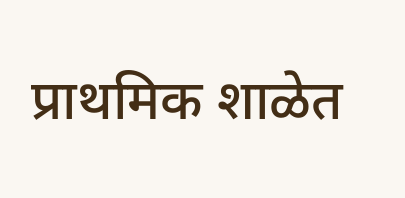प्राथमिक शाळेत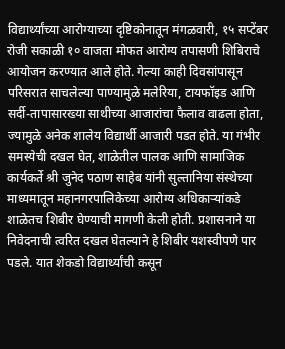विद्यार्थ्यांच्या आरोग्याच्या दृष्टिकोनातून मंगळवारी, १५ सप्टेंबर रोजी सकाळी १० वाजता मोफत आरोग्य तपासणी शिबिराचे आयोजन करण्यात आले होते. गेल्या काही दिवसांपासून परिसरात साचलेल्या पाण्यामुळे मलेरिया, टायफॉइड आणि सर्दी-तापासारख्या साथीच्या आजारांचा फैलाव वाढला होता, ज्यामुळे अनेक शालेय विद्यार्थी आजारी पडत होते. या गंभीर समस्येची दखल घेत, शाळेतील पालक आणि सामाजिक कार्यकर्ते श्री जुनेद पठाण साहेब यांनी सुल्तानिया संस्थेच्या माध्यमातून महानगरपालिकेच्या आरोग्य अधिकाऱ्यांकडे शाळेतच शिबीर घेण्याची मागणी केली होती. प्रशासनाने या निवेदनाची त्वरित दखल घेतल्याने हे शिबीर यशस्वीपणे पार पडले. यात शेकडो विद्यार्थ्यांची कसून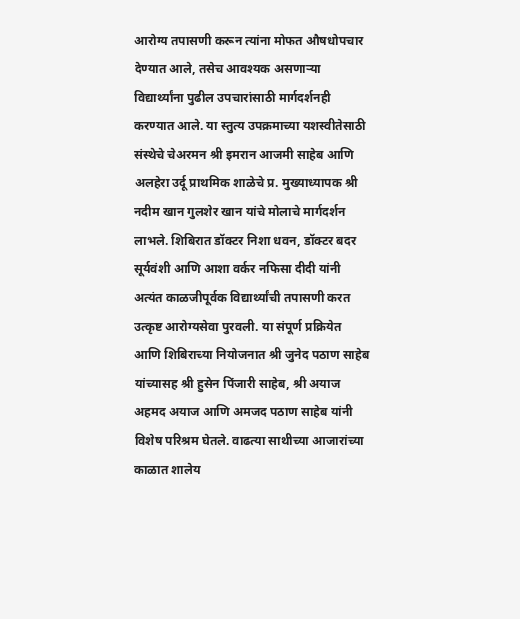आरोग्य तपासणी करून त्यांना मोफत औषधोपचार देण्यात आले, तसेच आवश्यक असणाऱ्या विद्यार्थ्यांना पुढील उपचारांसाठी मार्गदर्शनही करण्यात आले. या स्तुत्य उपक्रमाच्या यशस्वीतेसाठी संस्थेचे चेअरमन श्री इमरान आजमी साहेब आणि अलहेरा उर्दू प्राथमिक शाळेचे प्र. मुख्याध्यापक श्री नदीम खान गुलशेर खान यांचे मोलाचे मार्गदर्शन लाभले. शिबिरात डॉक्टर निशा धवन, डॉक्टर बदर सूर्यवंशी आणि आशा वर्कर नफिसा दीदी यांनी अत्यंत काळजीपूर्वक विद्यार्थ्यांची तपासणी करत उत्कृष्ट आरोग्यसेवा पुरवली. या संपूर्ण प्रक्रियेत आणि शिबिराच्या नियोजनात श्री जुनेद पठाण साहेब यांच्यासह श्री हुसेन पिंजारी साहेब, श्री अयाज अहमद अयाज आणि अमजद पठाण साहेब यांनी विशेष परिश्रम घेतले. वाढत्या साथीच्या आजारांच्या काळात शालेय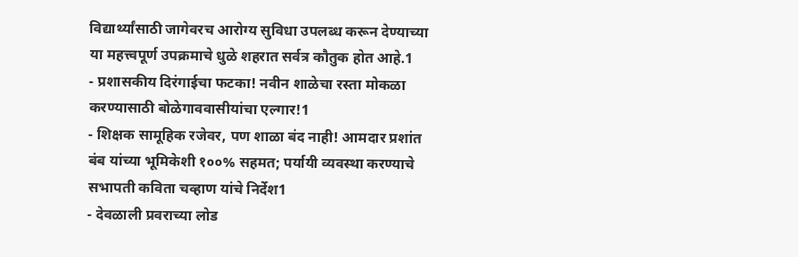विद्यार्थ्यांसाठी जागेवरच आरोग्य सुविधा उपलब्ध करून देण्याच्या या महत्त्वपूर्ण उपक्रमाचे धुळे शहरात सर्वत्र कौतुक होत आहे.1
- प्रशासकीय दिरंगाईचा फटका! नवीन शाळेचा रस्ता मोकळा करण्यासाठी बोळेगाववासीयांचा एल्गार!1
- शिक्षक सामूहिक रजेवर, पण शाळा बंद नाही! आमदार प्रशांत बंब यांच्या भूमिकेशी १००% सहमत; पर्यायी व्यवस्था करण्याचे सभापती कविता चव्हाण यांचे निर्देश1
- देवळाली प्रवराच्या लोड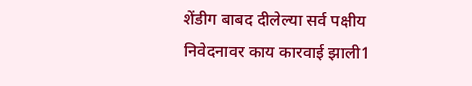शेंडीग बाबद दीलेल्या सर्व पक्षीय निवेदनावर काय कारवाई झाली1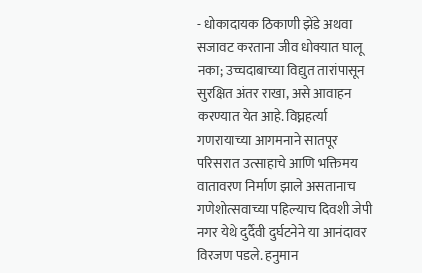- धोकादायक ठिकाणी झेंडे अथवा सजावट करताना जीव धोक्यात घालू नका; उच्चदाबाच्या विद्युत तारांपासून सुरक्षित अंतर राखा, असे आवाहन करण्यात येत आहे. विघ्नहर्त्या गणरायाच्या आगमनाने सातपूर परिसरात उत्साहाचे आणि भक्तिमय वातावरण निर्माण झाले असतानाच गणेशोत्सवाच्या पहिल्याच दिवशी जेपी नगर येथे दुर्दैवी दुर्घटनेने या आनंदावर विरजण पडले. हनुमान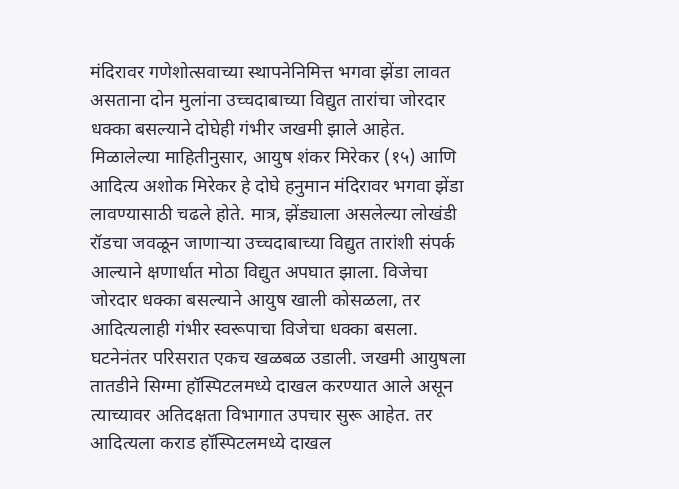मंदिरावर गणेशोत्सवाच्या स्थापनेनिमित्त भगवा झेंडा लावत असताना दोन मुलांना उच्चदाबाच्या विद्युत तारांचा जोरदार धक्का बसल्याने दोघेही गंभीर जखमी झाले आहेत. मिळालेल्या माहितीनुसार, आयुष शंकर मिरेकर (१५) आणि आदित्य अशोक मिरेकर हे दोघे हनुमान मंदिरावर भगवा झेंडा लावण्यासाठी चढले होते. मात्र, झेंड्याला असलेल्या लोखंडी रॉडचा जवळून जाणाऱ्या उच्चदाबाच्या विद्युत तारांशी संपर्क आल्याने क्षणार्धात मोठा विद्युत अपघात झाला. विजेचा जोरदार धक्का बसल्याने आयुष खाली कोसळला, तर आदित्यलाही गंभीर स्वरूपाचा विजेचा धक्का बसला. घटनेनंतर परिसरात एकच खळबळ उडाली. जखमी आयुषला तातडीने सिग्मा हॉस्पिटलमध्ये दाखल करण्यात आले असून त्याच्यावर अतिदक्षता विभागात उपचार सुरू आहेत. तर आदित्यला कराड हॉस्पिटलमध्ये दाखल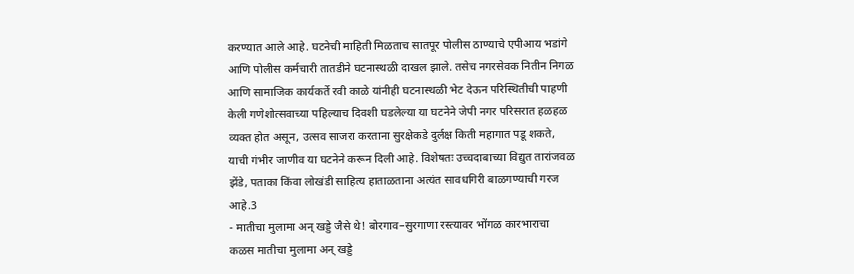करण्यात आले आहे. घटनेची माहिती मिळताच सातपूर पोलीस ठाण्याचे एपीआय भडांगे आणि पोलीस कर्मचारी तातडीने घटनास्थळी दाखल झाले. तसेच नगरसेवक नितीन निगळ आणि सामाजिक कार्यकर्ते रवी काळे यांनीही घटनास्थळी भेट देऊन परिस्थितीची पाहणी केली गणेशोत्सवाच्या पहिल्याच दिवशी घडलेल्या या घटनेने जेपी नगर परिसरात हळहळ व्यक्त होत असून, उत्सव साजरा करताना सुरक्षेकडे दुर्लक्ष किती महागात पडू शकते, याची गंभीर जाणीव या घटनेने करून दिली आहे. विशेषतः उच्चदाबाच्या विद्युत तारांजवळ झेंडे, पताका किंवा लोखंडी साहित्य हाताळताना अत्यंत सावधगिरी बाळगण्याची गरज आहे.3
- मातीचा मुलामा अन् खड्डे जैसे थे! बोरगाव–सुरगाणा रस्त्यावर भोंगळ कारभाराचा कळस मातीचा मुलामा अन् खड्डे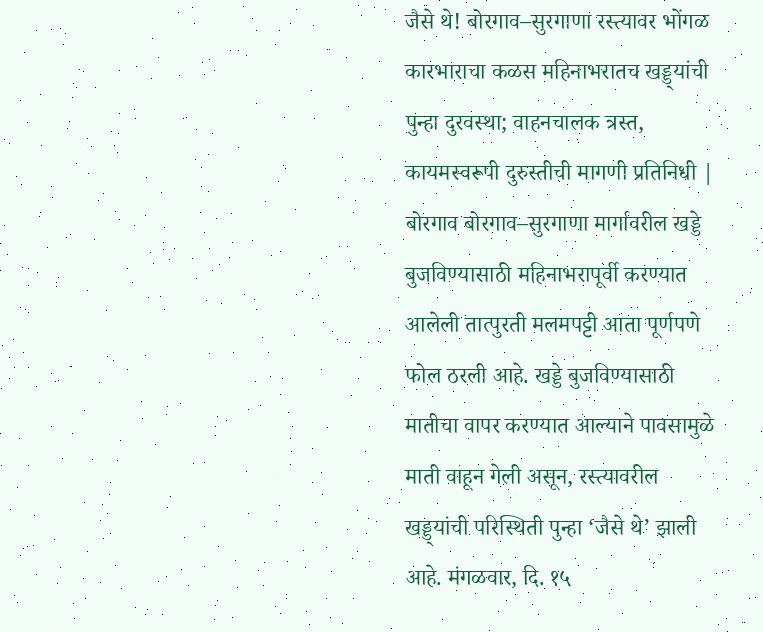जैसे थे! बोरगाव–सुरगाणा रस्त्यावर भोंगळ कारभाराचा कळस महिनाभरातच खड्ड्यांची पुन्हा दुरवस्था; वाहनचालक त्रस्त, कायमस्वरूपी दुरुस्तीची मागणी प्रतिनिधी | बोरगाव बोरगाव–सुरगाणा मार्गावरील खड्डे बुजविण्यासाठी महिनाभरापूर्वी करण्यात आलेली तात्पुरती मलमपट्टी आता पूर्णपणे फोल ठरली आहे. खड्डे बुजविण्यासाठी मातीचा वापर करण्यात आल्याने पावसामुळे माती वाहून गेली असून, रस्त्यावरील खड्ड्यांची परिस्थिती पुन्हा ‘जैसे थे’ झाली आहे. मंगळवार, दि. १५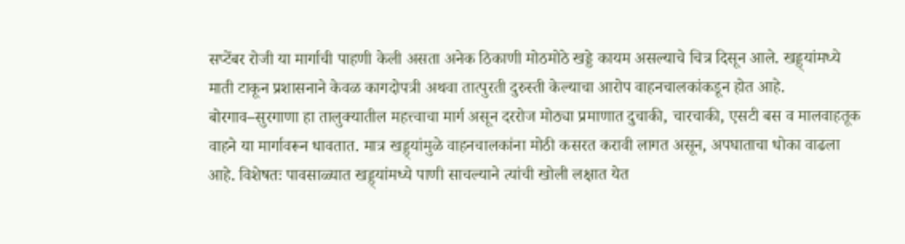सप्टेंबर रोजी या मार्गाची पाहणी केली असता अनेक ठिकाणी मोठमोठे खड्डे कायम असल्याचे चित्र दिसून आले. खड्ड्यांमध्ये माती टाकून प्रशासनाने केवळ कागदोपत्री अथवा तात्पुरती दुरुस्ती केल्याचा आरोप वाहनचालकांकडून होत आहे. बोरगाव–सुरगाणा हा तालुक्यातील महत्त्वाचा मार्ग असून दररोज मोठ्या प्रमाणात दुचाकी, चारचाकी, एसटी बस व मालवाहतूक वाहने या मार्गावरून धावतात. मात्र खड्ड्यांमुळे वाहनचालकांना मोठी कसरत करावी लागत असून, अपघाताचा धोका वाढला आहे. विशेषतः पावसाळ्यात खड्ड्यांमध्ये पाणी साचल्याने त्यांची खोली लक्षात येत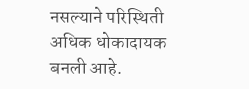नसल्याने परिस्थिती अधिक धोकादायक बनली आहे.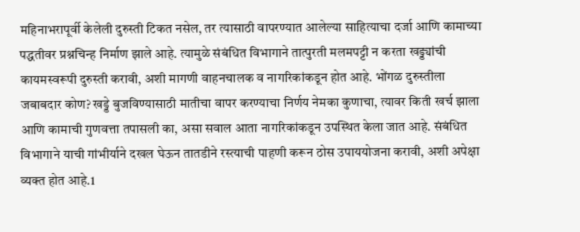महिनाभरापूर्वी केलेली दुरुस्ती टिकत नसेल, तर त्यासाठी वापरण्यात आलेल्या साहित्याचा दर्जा आणि कामाच्या पद्धतीवर प्रश्नचिन्ह निर्माण झाले आहे. त्यामुळे संबंधित विभागाने तात्पुरती मलमपट्टी न करता खड्ड्यांची कायमस्वरूपी दुरुस्ती करावी, अशी मागणी वाहनचालक व नागरिकांकडून होत आहे. भोंगळ दुरुस्तीला जबाबदार कोण? खड्डे बुजविण्यासाठी मातीचा वापर करण्याचा निर्णय नेमका कुणाचा, त्यावर किती खर्च झाला आणि कामाची गुणवत्ता तपासली का, असा सवाल आता नागरिकांकडून उपस्थित केला जात आहे. संबंधित विभागाने याची गांभीर्याने दखल घेऊन तातडीने रस्त्याची पाहणी करून ठोस उपाययोजना करावी, अशी अपेक्षा व्यक्त होत आहे.1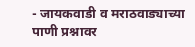- जायकवाडी व मराठवाड्याच्या पाणी प्रश्नावर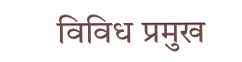विविध प्रमुख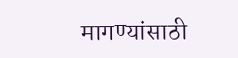मागण्यांसाठी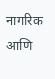नागरिक आणि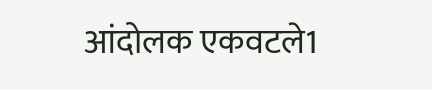आंदोलक एकवटले1